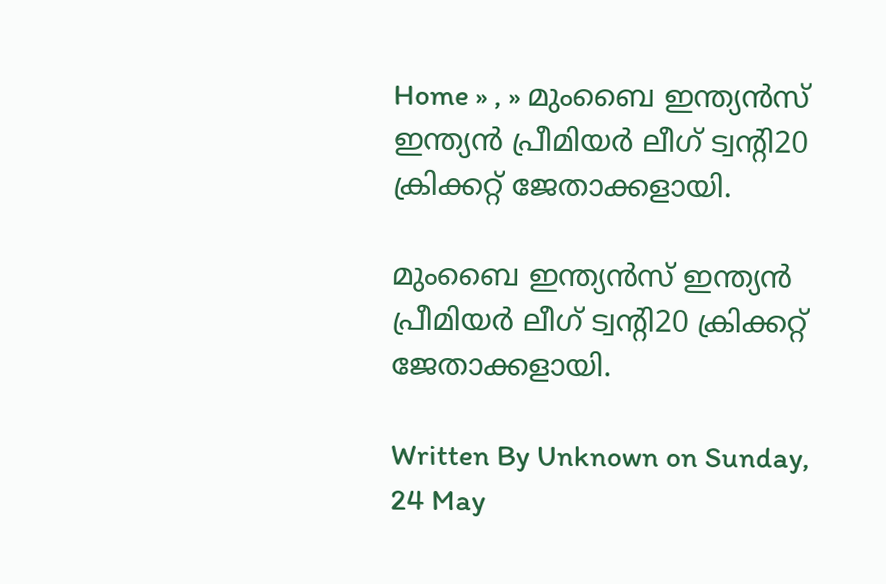Home » , » മുംബൈ ഇന്ത്യന്‍സ്‌ ഇന്ത്യന്‍ പ്രീമിയര്‍ ലീഗ്‌ ട്വന്റി20 ക്രിക്കറ്റ്‌ ജേതാക്കളായി.

മുംബൈ ഇന്ത്യന്‍സ്‌ ഇന്ത്യന്‍ പ്രീമിയര്‍ ലീഗ്‌ ട്വന്റി20 ക്രിക്കറ്റ്‌ ജേതാക്കളായി.

Written By Unknown on Sunday, 24 May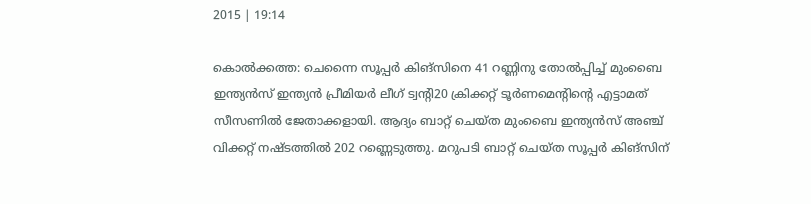2015 | 19:14

കൊല്‍ക്കത്ത: ചെന്നൈ സൂപ്പര്‍ കിങ്‌സിനെ 41 റണ്ണിനു തോല്‍പ്പിച്ച്‌ മുംബൈ ഇന്ത്യന്‍സ്‌ ഇന്ത്യന്‍ പ്രീമിയര്‍ ലീഗ്‌ ട്വന്റി20 ക്രിക്കറ്റ്‌ ടൂര്‍ണമെന്റിന്റെ എട്ടാമത്‌ സീസണില്‍ ജേതാക്കളായി. ആദ്യം ബാറ്റ്‌ ചെയ്‌ത മുംബൈ ഇന്ത്യന്‍സ്‌ അഞ്ച്‌ വിക്കറ്റ്‌ നഷ്‌ടത്തില്‍ 202 റണ്ണെടുത്തു. മറുപടി ബാറ്റ്‌ ചെയ്‌ത സൂപ്പര്‍ കിങ്‌സിന്‌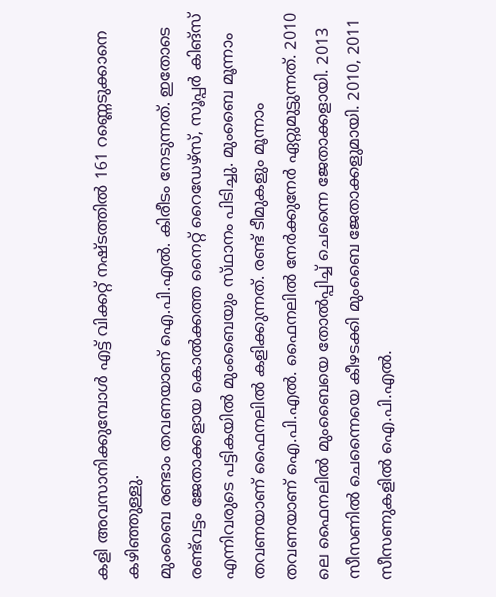കളി അവസാനിക്കുമ്പോള്‍ എട്ട്‌ വിക്കറ്റ്‌ നഷ്‌ടത്തില്‍ 161 റണ്ണെടുക്കാനെ കഴിഞ്ഞുള്ളു.
മുംബൈ രണ്ടാം തവണയാണ്‌ ഐ.പി.എല്‍. കിരീടം നേടുന്നത്‌. ഇതോടെ രണ്ട്‌വട്ടം ജേതാക്കളായ കൊല്‍ക്കത്ത നൈറ്റ്‌ റൈഡേഴ്‌സ്, സൂപ്പര്‍ കിങ്‌സ് എന്നിവരുടെ പട്ടികയില്‍ മുംബൈയും സ്‌ഥാനം പിടിച്ചു. മുംബൈ മൂന്നാം തവണയാണ്‌ ഫൈനലില്‍ കളിക്കുന്നത്‌. രണ്ട്‌ ടീമുകളും മൂന്നാം തവണയാണ്‌ ഐ.പി.എല്‍. ഫൈനലില്‍ നേര്‍ക്കുനേര്‍ ഏറ്റുമുട്ടുന്നത്‌. 2010 ലെ ഫൈനലില്‍ മുംബൈയെ തോല്‍പ്പിച്ച്‌ ചെന്നൈ ജേതാക്കളായി. 2013 സീസണില്‍ ചെന്നൈയെ കീഴടക്കി മുംബൈ ജേതാക്കളുമായി. 2010, 2011 സീസണുകളില്‍ ഐ.പി.എല്‍.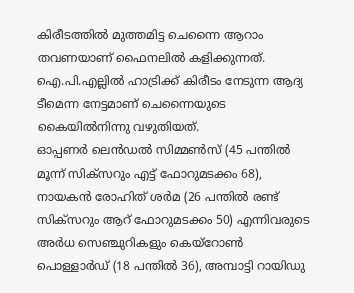കിരീടത്തില്‍ മുത്തമിട്ട ചെന്നൈ ആറാം തവണയാണ്‌ ഫൈനലില്‍ കളിക്കുന്നത്‌. ഐ.പി.എല്ലില്‍ ഹാട്രിക്ക്‌ കിരീടം നേടുന്ന ആദ്യ ടീമെന്ന നേട്ടമാണ്‌ ചെന്നൈയുടെ കൈയില്‍നിന്നു വഴുതിയത്‌.
ഓപ്പണര്‍ ലെന്‍ഡല്‍ സിമ്മണ്‍സ്‌ (45 പന്തില്‍ മൂന്ന്‌ സിക്‌സറും എട്ട്‌ ഫോറുമടക്കം 68), നായകന്‍ രോഹിത്‌ ശര്‍മ (26 പന്തില്‍ രണ്ട്‌ സിക്‌സറും ആറ്‌ ഫോറുമടക്കം 50) എന്നിവരുടെ അര്‍ധ സെഞ്ചുറികളും കെയ്‌റോണ്‍ പൊള്ളാര്‍ഡ്‌ (18 പന്തില്‍ 36), അമ്പാട്ടി റായിഡു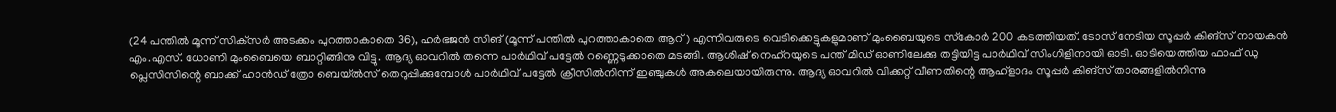(24 പന്തില്‍ മൂന്ന്‌ സിക്‌സര്‍ അടക്കം പുറത്താകാതെ 36), ഹര്‍ഭജന്‍ സിങ്‌ (മൂന്ന്‌ പന്തില്‍ പുറത്താകാതെ ആറ്‌) എന്നിവരുടെ വെടിക്കെട്ടുകളുമാണ്‌ മുംബൈയുടെ സ്‌കോര്‍ 200 കടത്തിയത്‌. ടോസ്‌ നേടിയ സൂപ്പര്‍ കിങ്‌സ് നായകന്‍ എം.എസ്‌. ധോണി മുംബൈയെ ബാറ്റിങ്ങിനു വിട്ടു. ആദ്യ ഓവറില്‍ തന്നെ പാര്‍ഥിവ്‌ പട്ടേല്‍ റണ്ണെടുക്കാതെ മടങ്ങി. ആശിഷ്‌ നെഹ്‌റയുടെ പന്ത്‌ മിഡ്‌ ഓണിലേക്കു തട്ടിയിട്ട പാര്‍ഥിവ്‌ സിംഗിളിനായി ഓടി. ഓടിയെത്തിയ ഫാഫ്‌ ഡു പ്ലെസിസിന്റെ ബാക്ക്‌ ഹാന്‍ഡ്‌ ത്രോ ബെയ്‌ല്‍സ്‌ തെറുപ്പിക്കുമ്പോള്‍ പാര്‍ഥിവ്‌ പട്ടേല്‍ ക്രീസില്‍നിന്ന്‌ ഇഞ്ചുകള്‍ അകലെയായിരുന്നു. ആദ്യ ഓവറില്‍ വിക്കറ്റ്‌ വീണതിന്റെ ആഹ്‌ളാദം സൂപ്പര്‍ കിങ്‌സ് താരങ്ങളില്‍നിന്നു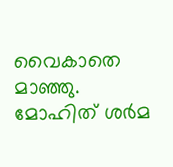വൈകാതെ മാഞ്ഞു. മോഹിത്‌ ശര്‍മ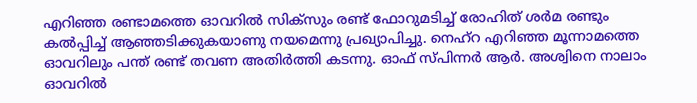എറിഞ്ഞ രണ്ടാമത്തെ ഓവറില്‍ സിക്‌സും രണ്ട്‌ ഫോറുമടിച്ച്‌ രോഹിത്‌ ശര്‍മ രണ്ടും കല്‍പ്പിച്ച്‌ ആഞ്ഞടിക്കുകയാണു നയമെന്നു പ്രഖ്യാപിച്ചു. നെഹ്‌റ എറിഞ്ഞ മൂന്നാമത്തെ ഓവറിലും പന്ത്‌ രണ്ട്‌ തവണ അതിര്‍ത്തി കടന്നു. ഓഫ്‌ സ്‌പിന്നര്‍ ആര്‍. അശ്വിനെ നാലാം ഓവറില്‍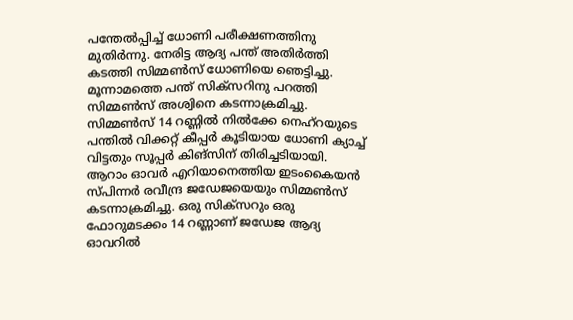പന്തേല്‍പ്പിച്ച്‌ ധോണി പരീക്ഷണത്തിനു മുതിര്‍ന്നു. നേരിട്ട ആദ്യ പന്ത്‌ അതിര്‍ത്തി കടത്തി സിമ്മണ്‍സ്‌ ധോണിയെ ഞെട്ടിച്ചു. മൂന്നാമത്തെ പന്ത്‌ സിക്‌സറിനു പറത്തി സിമ്മണ്‍സ്‌ അശ്വിനെ കടന്നാക്രമിച്ചു. സിമ്മണ്‍സ്‌ 14 റണ്ണില്‍ നില്‍ക്കേ നെഹ്‌റയുടെ പന്തില്‍ വിക്കറ്റ്‌ കീപ്പര്‍ കൂടിയായ ധോണി ക്യാച്ച്‌ വിട്ടതും സൂപ്പര്‍ കിങ്‌സിന്‌ തിരിച്ചടിയായി. ആറാം ഓവര്‍ എറിയാനെത്തിയ ഇടംകൈയന്‍ സ്‌പിന്നര്‍ രവീന്ദ്ര ജഡേജയെയും സിമ്മണ്‍സ്‌ കടന്നാക്രമിച്ചു. ഒരു സിക്‌സറും ഒരു ഫോറുമടക്കം 14 റണ്ണാണ്‌ ജഡേജ ആദ്യ ഓവറില്‍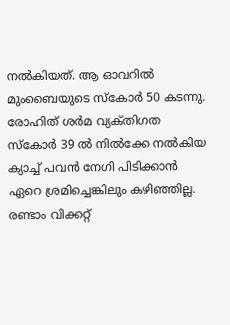നല്‍കിയത്‌. ആ ഓവറില്‍ മുംബൈയുടെ സ്‌കോര്‍ 50 കടന്നു. രോഹിത്‌ ശര്‍മ വ്യക്‌തിഗത സ്‌കോര്‍ 39 ല്‍ നില്‍ക്കേ നല്‍കിയ ക്യാച്ച്‌ പവന്‍ നേഗി പിടിക്കാന്‍ ഏറെ ശ്രമിച്ചെങ്കിലും കഴിഞ്ഞില്ല. രണ്ടാം വിക്കറ്റ്‌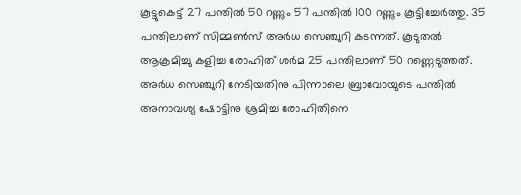കൂട്ടുകെട്ട്‌ 27 പന്തില്‍ 50 റണ്ണും 57 പന്തില്‍ 100 റണ്ണും കൂട്ടിച്ചേര്‍ത്തു. 35 പന്തിലാണ്‌ സിമ്മണ്‍സ്‌ അര്‍ധ സെഞ്ചുറി കടന്നത്‌. കൂടുതല്‍ ആക്രമിച്ചു കളിച്ച രോഹിത്‌ ശര്‍മ 25 പന്തിലാണ്‌ 50 റണ്ണെടുത്തത്‌. അര്‍ധ സെഞ്ചുറി നേടിയതിനു പിന്നാലെ ബ്രാവോയുടെ പന്തില്‍ അനാവശ്യ ഷോട്ടിനു ശ്രമിച്ച രോഹിതിനെ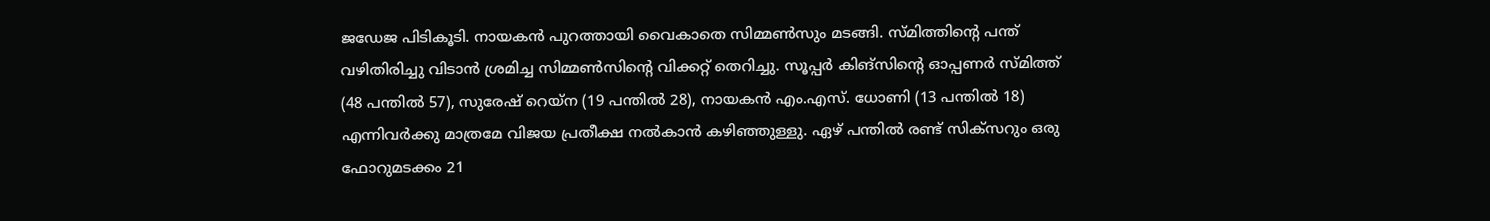ജഡേജ പിടികൂടി. നായകന്‍ പുറത്തായി വൈകാതെ സിമ്മണ്‍സും മടങ്ങി. സ്‌മിത്തിന്റെ പന്ത്‌ വഴിതിരിച്ചു വിടാന്‍ ശ്രമിച്ച സിമ്മണ്‍സിന്റെ വിക്കറ്റ്‌ തെറിച്ചു. സൂപ്പര്‍ കിങ്‌സിന്റെ ഓപ്പണര്‍ സ്‌മിത്ത്‌ (48 പന്തില്‍ 57), സുരേഷ്‌ റെയ്‌ന (19 പന്തില്‍ 28), നായകന്‍ എം.എസ്‌. ധോണി (13 പന്തില്‍ 18) എന്നിവര്‍ക്കു മാത്രമേ വിജയ പ്രതീക്ഷ നല്‍കാന്‍ കഴിഞ്ഞുള്ളു. ഏഴ്‌ പന്തില്‍ രണ്ട്‌ സിക്‌സറും ഒരു ഫോറുമടക്കം 21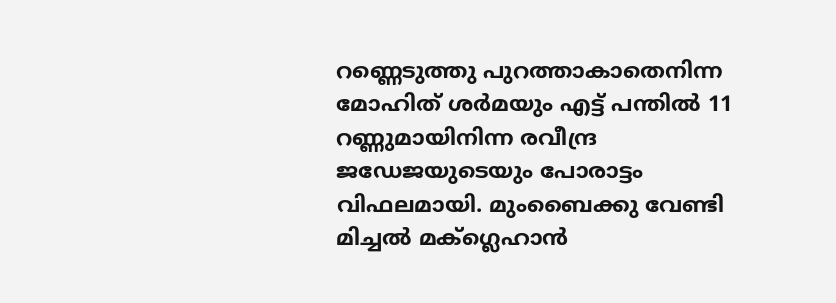റണ്ണെടുത്തു പുറത്താകാതെനിന്ന മോഹിത്‌ ശര്‍മയും എട്ട്‌ പന്തില്‍ 11 റണ്ണുമായിനിന്ന രവീന്ദ്ര ജഡേജയുടെയും പോരാട്ടം വിഫലമായി. മുംബൈക്കു വേണ്ടി മിച്ചല്‍ മക്‌ഗ്ലെഹാന്‍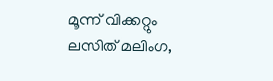മൂന്ന്‌ വിക്കറ്റും ലസിത്‌ മലിംഗ,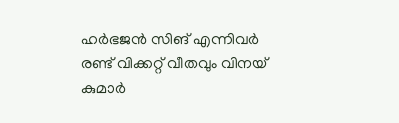ഹര്‍ഭജന്‍ സിങ്‌ എന്നിവര്‍ രണ്ട്‌ വിക്കറ്റ്‌ വീതവും വിനയ്‌ കുമാര്‍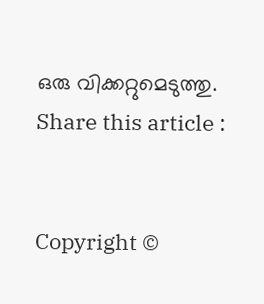ഒരു വിക്കറ്റുമെടുത്തു.
Share this article :


Copyright ©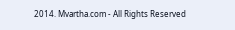2014. Mvartha.com - All Rights Reserved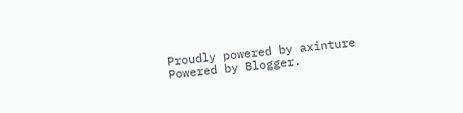Proudly powered by axinture
Powered by Blogger.